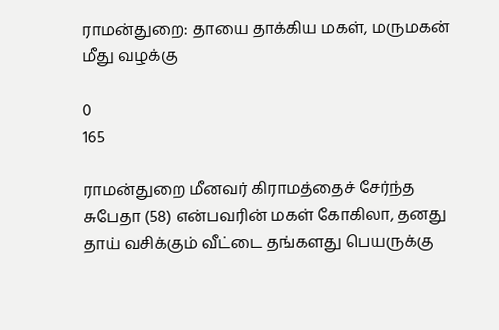ராமன்துறை: தாயை தாக்கிய மகள், மருமகன் மீது வழக்கு

0
165

ராமன்துறை மீனவர் கிராமத்தைச் சேர்ந்த சுபேதா (58) என்பவரின் மகள் கோகிலா, தனது தாய் வசிக்கும் வீட்டை தங்களது பெயருக்கு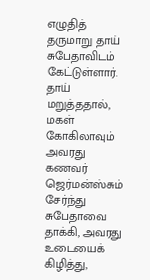எழுதித் தருமாறு தாய் சுபேதாவிடம் கேட்டுள்ளார். தாய் மறுத்ததால், மகள் கோகிலாவும் அவரது கணவர் ஜெர்மன்ஸ்சும் சேர்ந்து சுபேதாவை தாக்கி, அவரது உடையைக் கிழித்து,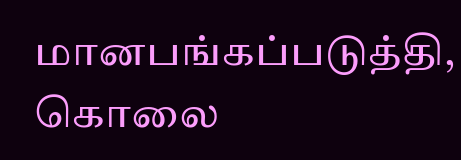மானபங்கப்படுத்தி, கொலை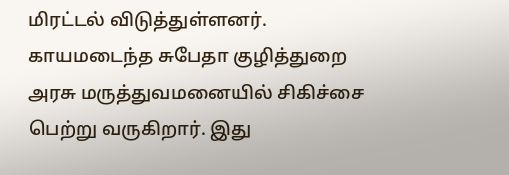மிரட்டல் விடுத்துள்ளனர். காயமடைந்த சுபேதா குழித்துறை அரசு மருத்துவமனையில் சிகிச்சை பெற்று வருகிறார். இது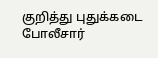குறித்து புதுக்கடை போலீசார்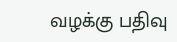வழக்கு பதிவு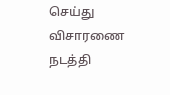செய்து விசாரணை நடத்தி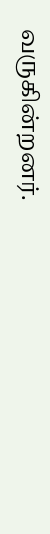வருகின்றனர்.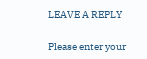LEAVE A REPLY

Please enter your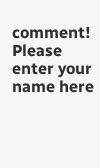comment!
Please enter your name here